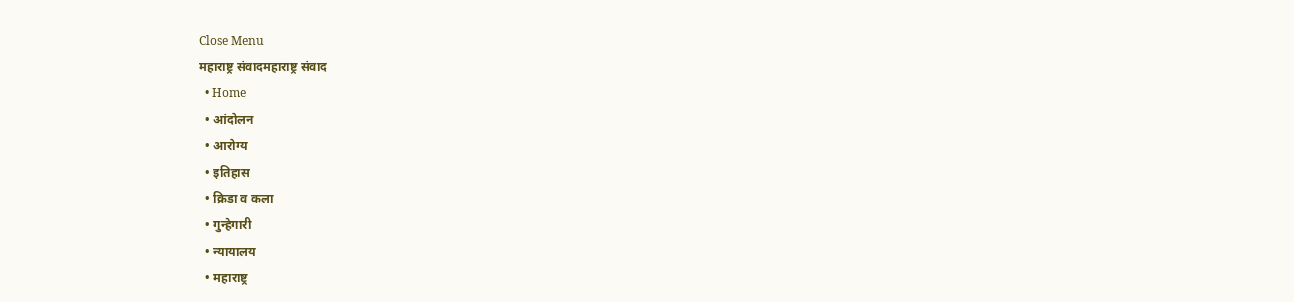Close Menu
महाराष्ट्र संवादमहाराष्ट्र संवाद
  • Home
  • आंदोलन
  • आरोग्य
  • इतिहास
  • क्रिडा व कला
  • गुन्हेगारी
  • न्यायालय
  • महाराष्ट्र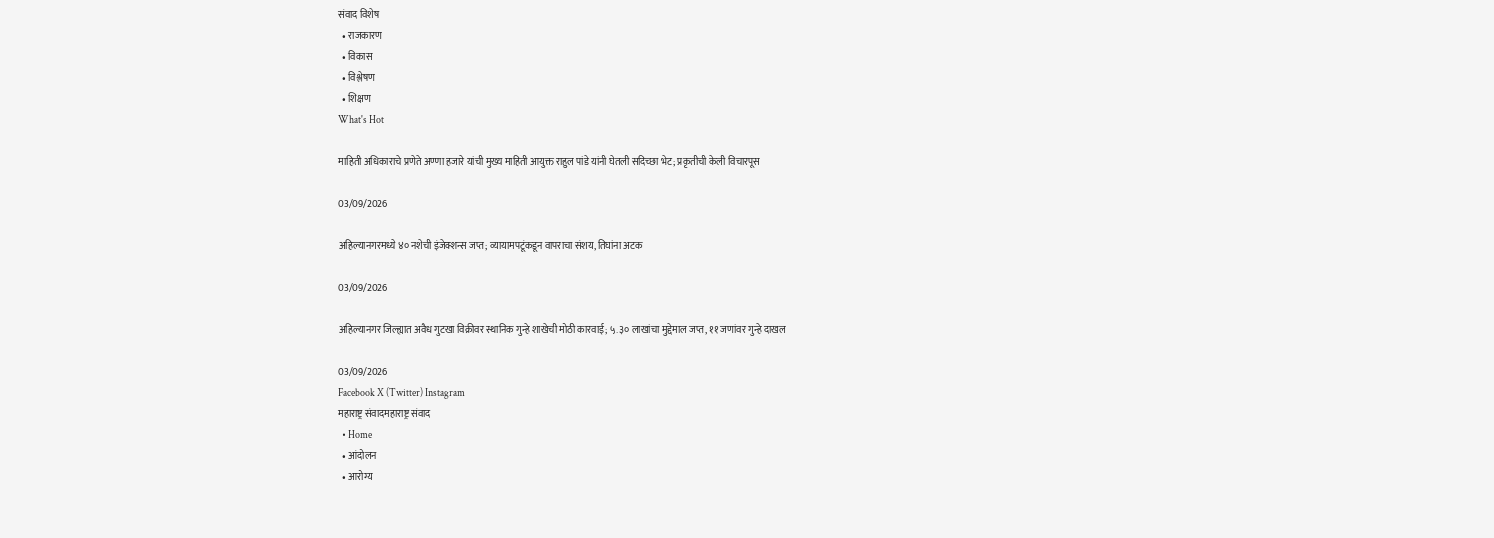संवाद विशेष
  • राजकारण
  • विकास
  • विश्लेषण
  • शिक्षण
What's Hot

माहिती अधिकाराचे प्रणेते अण्णा हजारे यांची मुख्य माहिती आयुक्त राहुल पांडे यांनी घेतली सदिच्छा भेट; प्रकृतीची केली विचारपूस

03/09/2026

अहिल्यानगरमध्ये ४० नशेची इंजेक्शन्स जप्त; व्यायामपटूंकडून वापराचा संशय, तिघांना अटक

03/09/2026

अहिल्यानगर जिल्ह्यात अवैध गुटखा विक्रीवर स्थानिक गुन्हे शाखेची मोठी कारवाई; ५.३० लाखांचा मुद्देमाल जप्त, ११ जणांवर गुन्हे दाखल

03/09/2026
Facebook X (Twitter) Instagram
महाराष्ट्र संवादमहाराष्ट्र संवाद
  • Home
  • आंदोलन
  • आरोग्य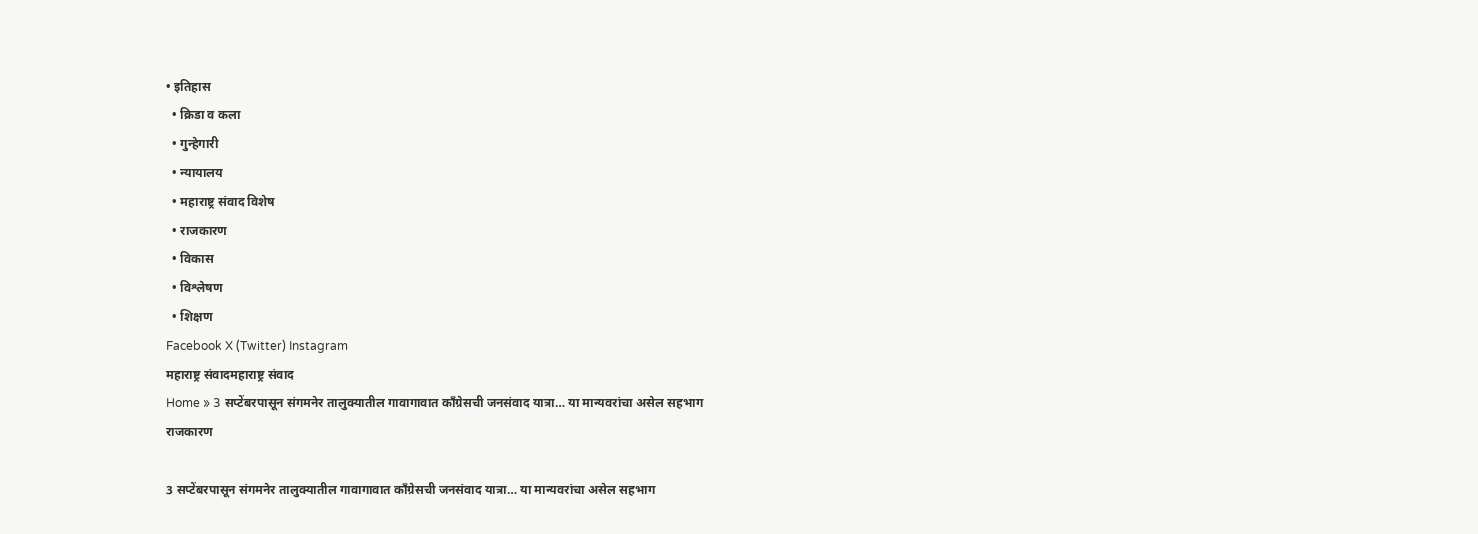• इतिहास
  • क्रिडा व कला
  • गुन्हेगारी
  • न्यायालय
  • महाराष्ट्र संवाद विशेष
  • राजकारण
  • विकास
  • विश्लेषण
  • शिक्षण
Facebook X (Twitter) Instagram
महाराष्ट्र संवादमहाराष्ट्र संवाद
Home » 3 सप्टेंबरपासून संगमनेर तालुक्यातील गावागावात काँग्रेसची जनसंवाद यात्रा… या मान्यवरांचा असेल सहभाग
राजकारण

3 सप्टेंबरपासून संगमनेर तालुक्यातील गावागावात काँग्रेसची जनसंवाद यात्रा… या मान्यवरांचा असेल सहभाग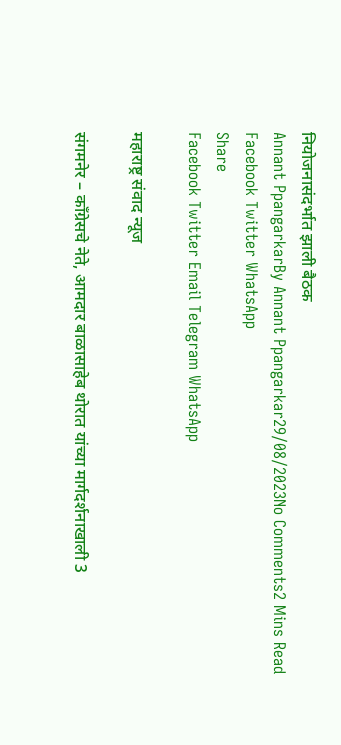नियोजनासंदर्भात झाली बैठक
Annant PpangarkarBy Annant Ppangarkar29/08/2023No Comments2 Mins Read
Facebook Twitter WhatsApp
Share
Facebook Twitter Email Telegram WhatsApp

महाराष्ट्र संवाद न्यूज

संगमनेर – काँग्रेसचे नेते, आमदार बाळासाहेब थोरात यांच्या मार्गदर्शनाखाली 3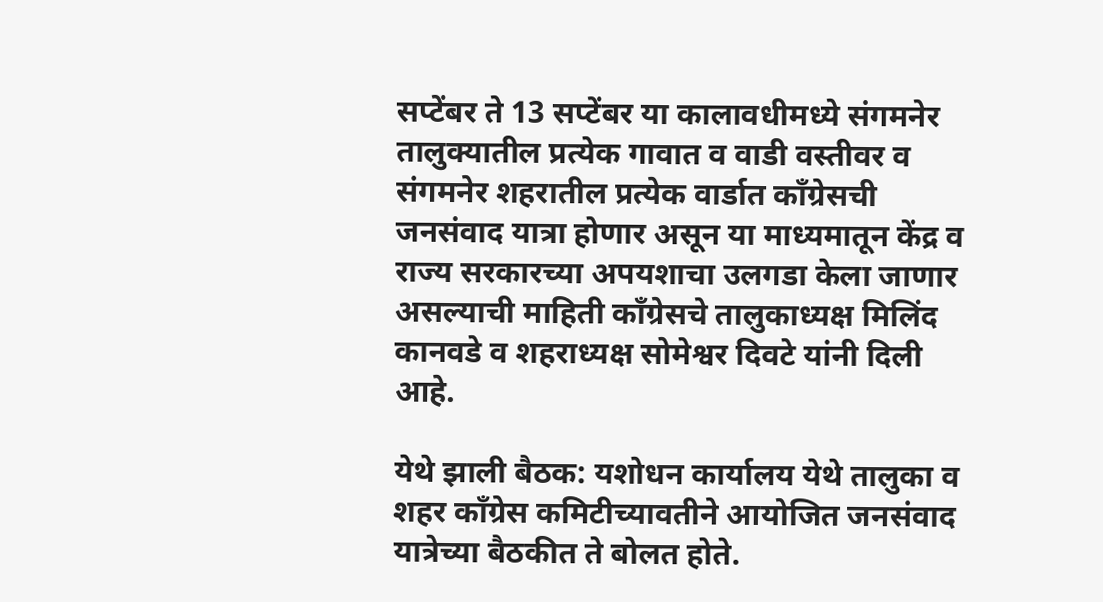सप्टेंबर ते 13 सप्टेंबर या कालावधीमध्ये संगमनेर तालुक्यातील प्रत्येक गावात व वाडी वस्तीवर व संगमनेर शहरातील प्रत्येक वार्डात काँग्रेसची जनसंवाद यात्रा होणार असून या माध्यमातून केंद्र व राज्य सरकारच्या अपयशाचा उलगडा केला जाणार असल्याची माहिती काँग्रेसचे तालुकाध्यक्ष मिलिंद कानवडे व शहराध्यक्ष सोमेश्वर दिवटे यांनी दिली आहे.

येथे झाली बैठक: यशोधन कार्यालय येथे तालुका व शहर काँग्रेस कमिटीच्यावतीने आयोजित जनसंवाद यात्रेच्या बैठकीत ते बोलत होते.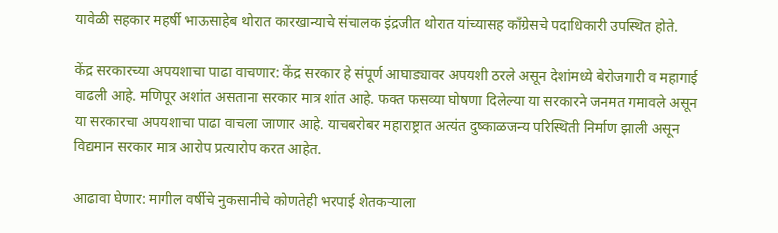यावेळी सहकार महर्षी भाऊसाहेब थोरात कारखान्याचे संचालक इंद्रजीत थोरात यांच्यासह काँग्रेसचे पदाधिकारी उपस्थित होते.

केंद्र सरकारच्या अपयशाचा पाढा वाचणार: केंद्र सरकार हे संपूर्ण आघाड्यावर अपयशी ठरले असून देशांमध्ये बेरोजगारी व महागाई वाढली आहे. मणिपूर अशांत असताना सरकार मात्र शांत आहे. फक्त फसव्या घोषणा दिलेल्या या सरकारने जनमत गमावले असून या सरकारचा अपयशाचा पाढा वाचला जाणार आहे. याचबरोबर महाराष्ट्रात अत्यंत दुष्काळजन्य परिस्थिती निर्माण झाली असून विद्यमान सरकार मात्र आरोप प्रत्यारोप करत आहेत.

आढावा घेणार: मागील वर्षीचे नुकसानीचे कोणतेही भरपाई शेतकऱ्याला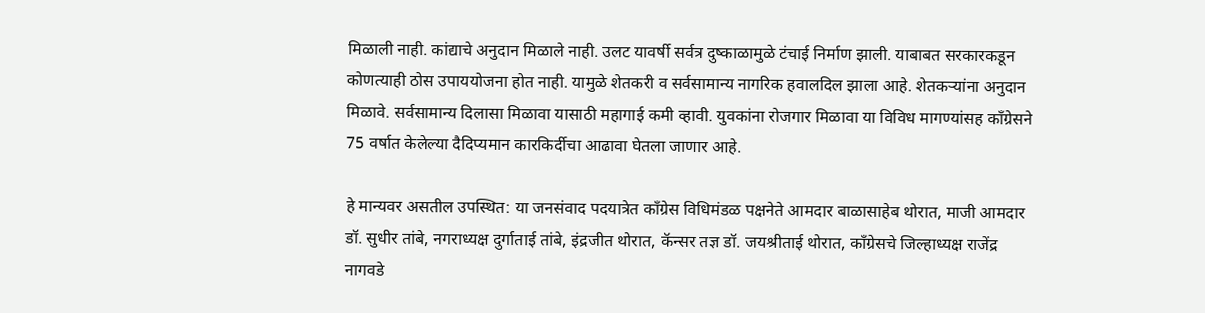मिळाली नाही. कांद्याचे अनुदान मिळाले नाही. उलट यावर्षी सर्वत्र दुष्काळामुळे टंचाई निर्माण झाली. याबाबत सरकारकडून कोणत्याही ठोस उपाययोजना होत नाही. यामुळे शेतकरी व सर्वसामान्य नागरिक हवालदिल झाला आहे. शेतकऱ्यांना अनुदान मिळावे. सर्वसामान्य दिलासा मिळावा यासाठी महागाई कमी व्हावी. युवकांना रोजगार मिळावा या विविध मागण्यांसह काँग्रेसने 75 वर्षात केलेल्या दैदिप्यमान कारकिर्दीचा आढावा घेतला जाणार आहे.

हे मान्यवर असतील उपस्थित: या जनसंवाद पदयात्रेत काँग्रेस विधिमंडळ पक्षनेते आमदार बाळासाहेब थोरात, माजी आमदार डॉ. सुधीर तांबे, नगराध्यक्ष दुर्गाताई तांबे, इंद्रजीत थोरात, कॅन्सर तज्ञ डॉ. जयश्रीताई थोरात, काँग्रेसचे जिल्हाध्यक्ष राजेंद्र नागवडे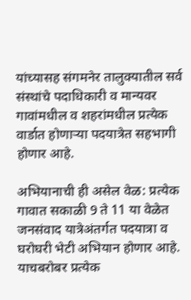यांच्यासह संगमनेर तालुक्यातील सर्व संस्थांचे पदाधिकारी व मान्यवर गावांमधील व शहरांमधील प्रत्येक वार्डात होणाऱ्या पदयात्रेत सहभागी होणार आहे.

अभियानाची ही असेल वेळ: प्रत्येक गावात सकाळी 9 ते 11 या वेळेत जनसंवाद यात्रेअंतर्गत पदयात्रा व घरोघरी भेटी अभियान होणार आहे. याचबरोबर प्रत्येक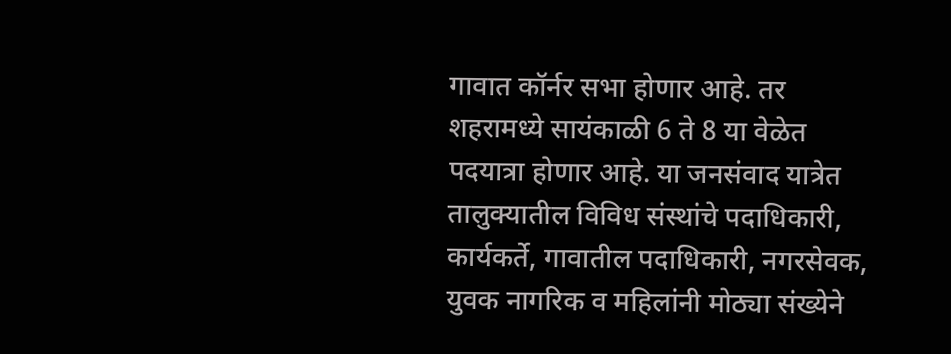गावात कॉर्नर सभा होणार आहे. तर शहरामध्ये सायंकाळी 6 ते 8 या वेळेत पदयात्रा होणार आहे. या जनसंवाद यात्रेत तालुक्यातील विविध संस्थांचे पदाधिकारी, कार्यकर्ते, गावातील पदाधिकारी, नगरसेवक, युवक नागरिक व महिलांनी मोठ्या संख्येने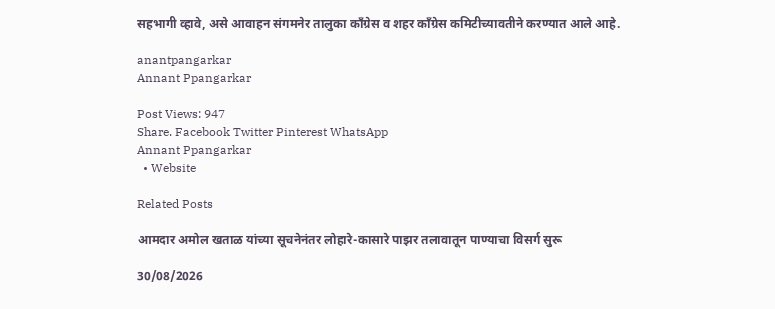सहभागी व्हावे, असे आवाहन संगमनेर तालुका काँग्रेस व शहर काँग्रेस कमिटीच्यावतीने करण्यात आले आहे.

anantpangarkar
Annant Ppangarkar

Post Views: 947
Share. Facebook Twitter Pinterest WhatsApp
Annant Ppangarkar
  • Website

Related Posts

आमदार अमोल खताळ यांच्या सूचनेनंतर लोहारे-कासारे पाझर तलावातून पाण्याचा विसर्ग सुरू

30/08/2026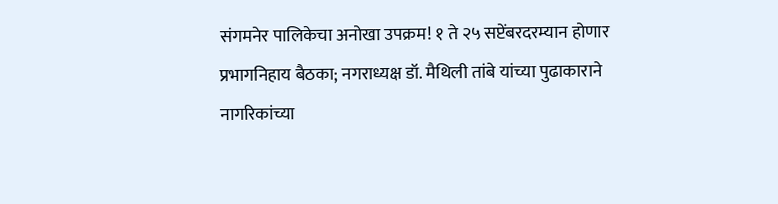संगमनेर पालिकेचा अनोखा उपक्रम! १ ते २५ सप्टेंबरदरम्यान होणार प्रभागनिहाय बैठका; नगराध्यक्ष डॉ. मैथिली तांबे यांच्या पुढाकाराने नागरिकांच्या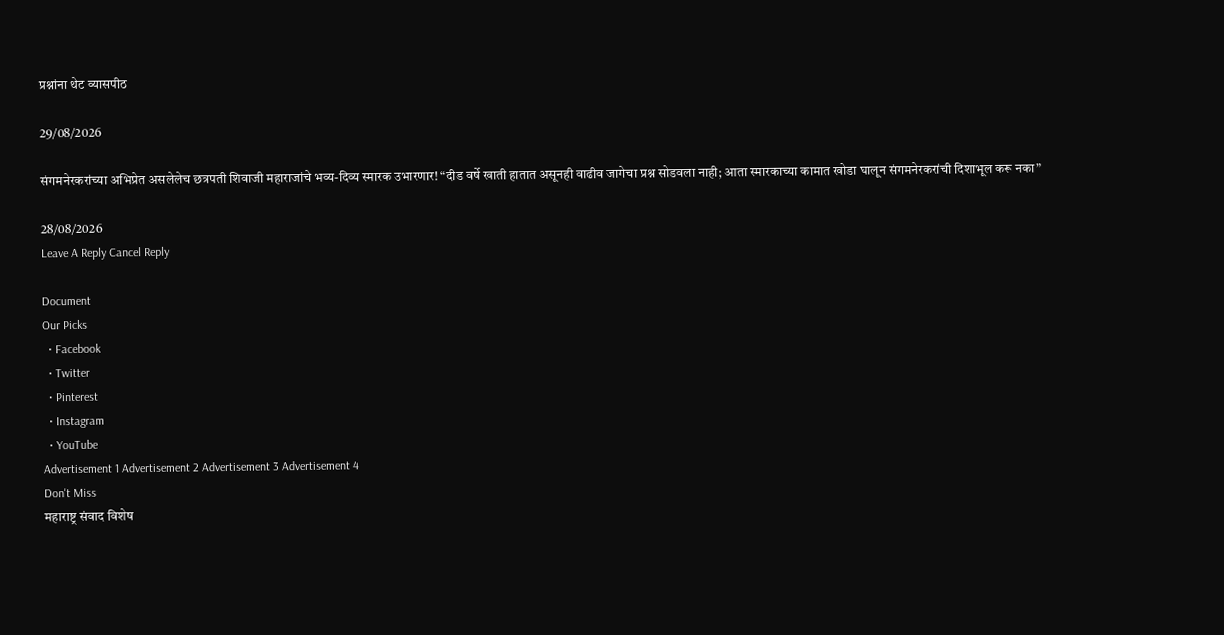प्रश्नांना थेट व्यासपीठ

29/08/2026

संगमनेरकरांच्या अभिप्रेत असलेलेच छत्रपती शिवाजी महाराजांचे भव्य-दिव्य स्मारक उभारणार! “दीड वर्षे खाती हातात असूनही वाढीव जागेचा प्रश्न सोडवला नाही; आता स्मारकाच्या कामात खोडा घालून संगमनेरकरांची दिशाभूल करू नका”

28/08/2026
Leave A Reply Cancel Reply

Document
Our Picks
  • Facebook
  • Twitter
  • Pinterest
  • Instagram
  • YouTube
Advertisement 1 Advertisement 2 Advertisement 3 Advertisement 4
Don't Miss
महाराष्ट्र संवाद विशेष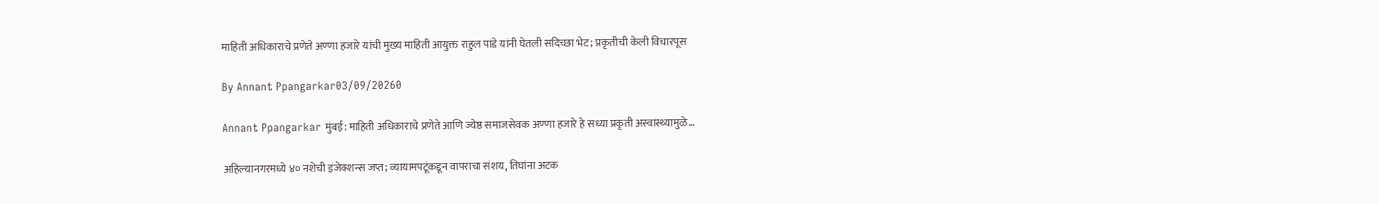माहिती अधिकाराचे प्रणेते अण्णा हजारे यांची मुख्य माहिती आयुक्त राहुल पांडे यांनी घेतली सदिच्छा भेट; प्रकृतीची केली विचारपूस

By Annant Ppangarkar03/09/20260

Annant Ppangarkar मुंबई: माहिती अधिकाराचे प्रणेते आणि ज्येष्ठ समाजसेवक अण्णा हजारे हे सध्या प्रकृती अस्वास्थ्यामुळे…

अहिल्यानगरमध्ये ४० नशेची इंजेक्शन्स जप्त; व्यायामपटूंकडून वापराचा संशय, तिघांना अटक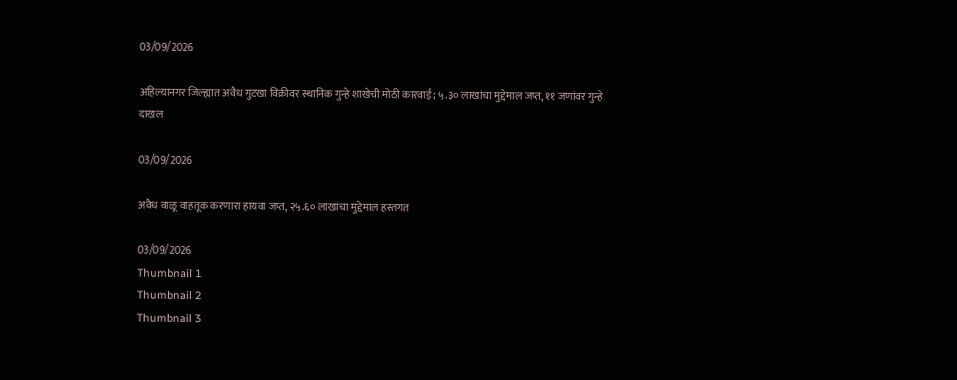03/09/2026

अहिल्यानगर जिल्ह्यात अवैध गुटखा विक्रीवर स्थानिक गुन्हे शाखेची मोठी कारवाई; ५.३० लाखांचा मुद्देमाल जप्त, ११ जणांवर गुन्हे दाखल

03/09/2026

अवैध वाळू वाहतूक करणारा हायवा जप्त, २५.६० लाखांचा मुद्देमाल हस्तगत

03/09/2026
Thumbnail 1
Thumbnail 2
Thumbnail 3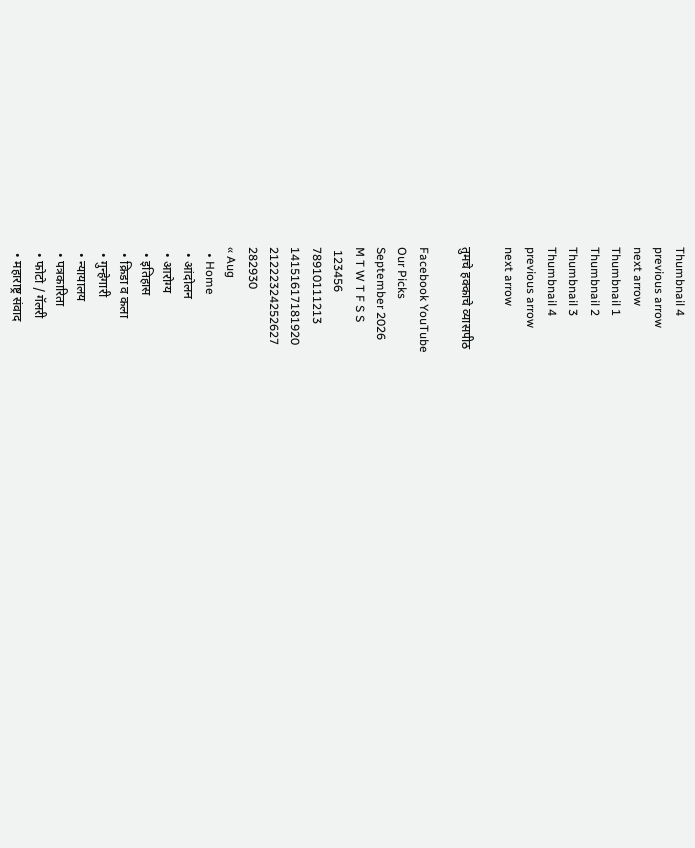Thumbnail 4
previous arrow
next arrow
Thumbnail 1
Thumbnail 2
Thumbnail 3
Thumbnail 4
previous arrow
next arrow

तुमचे हक्काचे व्यासपीठ

Facebook YouTube
Our Picks
September 2026
M T W T F S S
 123456
78910111213
14151617181920
21222324252627
282930
« Aug
  • Home
  • आंदोलन
  • आरोग्य
  • इतिहास
  • क्रिडा व कला
  • गुन्हेगारी
  • न्यायालय
  • पत्रकारिता
  • फोटो / गॅलरी
  • महाराष्ट्र संवाद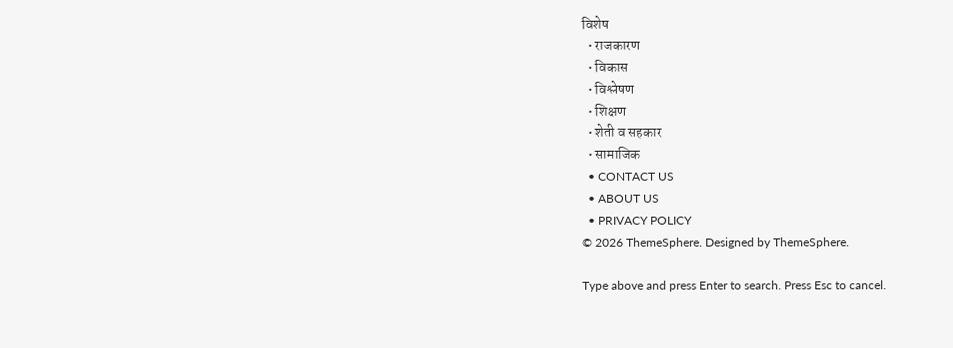विशेष
  • राजकारण
  • विकास
  • विश्लेषण
  • शिक्षण
  • शेती व सहकार
  • सामाजिक
  • CONTACT US
  • ABOUT US
  • PRIVACY POLICY
© 2026 ThemeSphere. Designed by ThemeSphere.

Type above and press Enter to search. Press Esc to cancel.